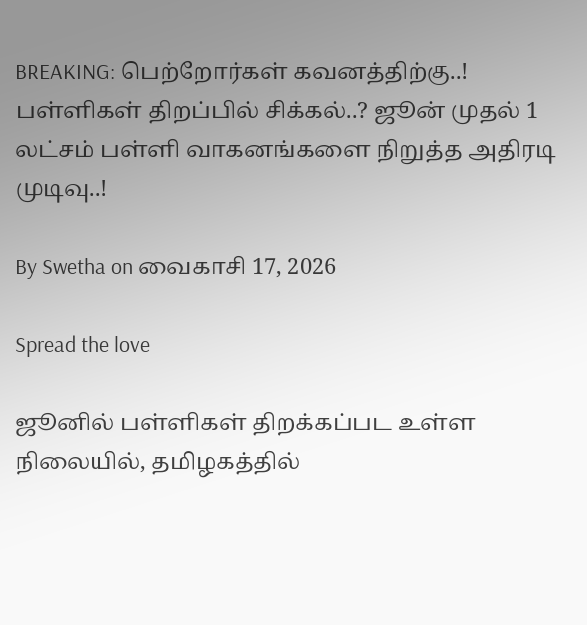BREAKING: பெற்றோர்கள் கவனத்திற்கு..! பள்ளிகள் திறப்பில் சிக்கல்..? ஜூன் முதல் 1 லட்சம் பள்ளி வாகனங்களை நிறுத்த அதிரடி முடிவு..!

By Swetha on வைகாசி 17, 2026

Spread the love

ஜூனில் பள்ளிகள் திறக்கப்பட உள்ள நிலையில், தமிழகத்தில்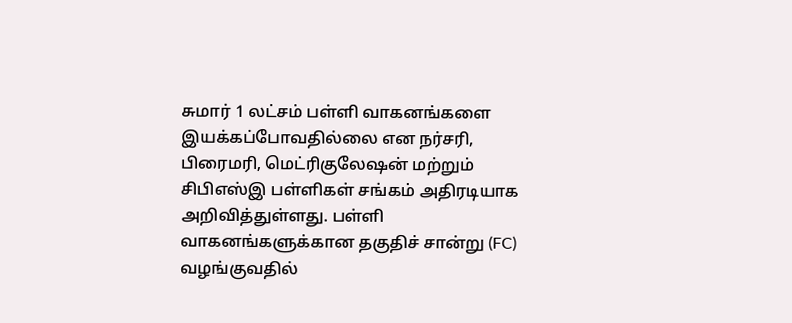சுமார் 1 லட்சம் பள்ளி வாகனங்களை இயக்கப்போவதில்லை என நர்சரி, பிரைமரி, மெட்ரிகுலேஷன் மற்றும் சிபிஎஸ்இ பள்ளிகள் சங்கம் அதிரடியாக அறிவித்துள்ளது. பள்ளி வாகனங்களுக்கான தகுதிச் சான்று (FC) வழங்குவதில்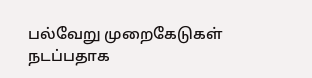பல்வேறு முறைகேடுகள் நடப்பதாக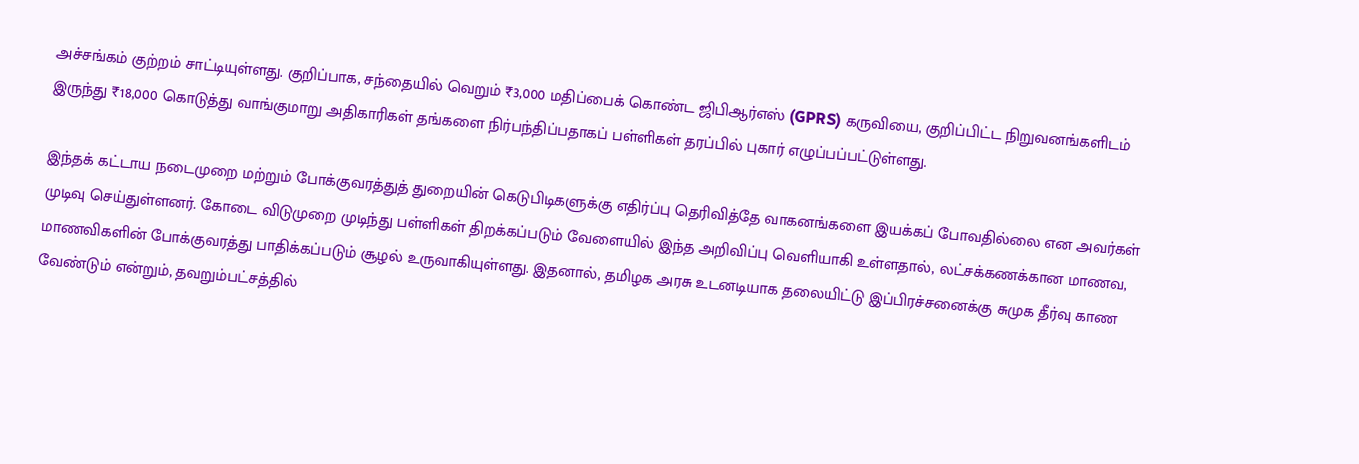அச்சங்கம் குற்றம் சாட்டியுள்ளது. குறிப்பாக, சந்தையில் வெறும் ₹3,000 மதிப்பைக் கொண்ட ஜிபிஆர்எஸ் (GPRS) கருவியை, குறிப்பிட்ட நிறுவனங்களிடம் இருந்து ₹18,000 கொடுத்து வாங்குமாறு அதிகாரிகள் தங்களை நிர்பந்திப்பதாகப் பள்ளிகள் தரப்பில் புகார் எழுப்பப்பட்டுள்ளது.

இந்தக் கட்டாய நடைமுறை மற்றும் போக்குவரத்துத் துறையின் கெடுபிடிகளுக்கு எதிர்ப்பு தெரிவித்தே வாகனங்களை இயக்கப் போவதில்லை என அவர்கள் முடிவு செய்துள்ளனர். கோடை விடுமுறை முடிந்து பள்ளிகள் திறக்கப்படும் வேளையில் இந்த அறிவிப்பு வெளியாகி உள்ளதால், லட்சக்கணக்கான மாணவ, மாணவிகளின் போக்குவரத்து பாதிக்கப்படும் சூழல் உருவாகியுள்ளது. இதனால், தமிழக அரசு உடனடியாக தலையிட்டு இப்பிரச்சனைக்கு சுமுக தீர்வு காண வேண்டும் என்றும், தவறும்பட்சத்தில்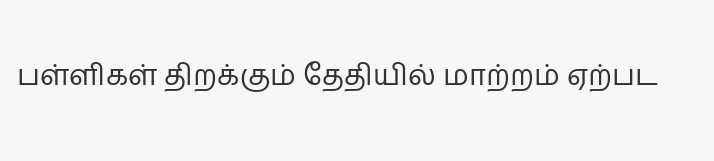பள்ளிகள் திறக்கும் தேதியில் மாற்றம் ஏற்பட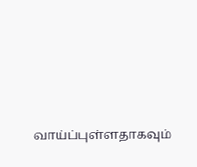வாய்ப்புள்ளதாகவும்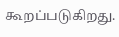கூறப்படுகிறது.